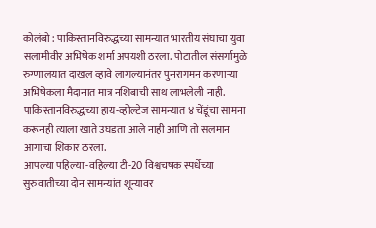कोलंबो : पाकिस्तानविरुद्धच्या सामन्यात भारतीय संघाचा युवा सलामीवीर अभिषेक शर्मा अपयशी ठरला. पोटातील संसर्गामुळे रुग्णालयात दाखल व्हावे लागल्यानंतर पुनरागमन करणाऱ्या अभिषेकला मैदानात मात्र नशिबाची साथ लाभलेली नाही. पाकिस्तानविरुद्धच्या हाय-व्होल्टेज सामन्यात ४ चेंडूंचा सामना करूनही त्याला खाते उघडता आले नाही आणि तो सलमान आगाचा शिकार ठरला.
आपल्या पहिल्या-वहिल्या टी-20 विश्वचषक स्पर्धेच्या सुरुवातीच्या दोन सामन्यांत शून्यावर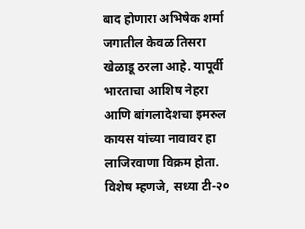बाद होणारा अभिषेक शर्मा जगातील केवळ तिसरा खेळाडू ठरला आहे. यापूर्वी भारताचा आशिष नेहरा आणि बांगलादेशचा इमरुल कायस यांच्या नावावर हा लाजिरवाणा विक्रम होता. विशेष म्हणजे, सध्या टी-२०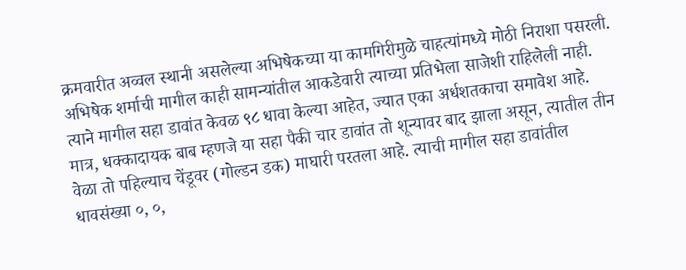क्रमवारीत अव्वल स्थानी असलेल्या अभिषेकच्या या कामगिरीमुळे चाहत्यांमध्ये मोठी निराशा पसरली.
अभिषेक शर्माची मागील काही सामन्यांतील आकडेवारी त्याच्या प्रतिभेला साजेशी राहिलेली नाही. त्याने मागील सहा डावांत केवळ ९८ धावा केल्या आहेत, ज्यात एका अर्धशतकाचा समावेश आहे. मात्र, धक्कादायक बाब म्हणजे या सहा पैकी चार डावांत तो शून्यावर बाद झाला असून, त्यातील तीन वेळा तो पहिल्याच चेंडूवर (गोल्डन डक) माघारी परतला आहे. त्याची मागील सहा डावांतील धावसंख्या ०, ०,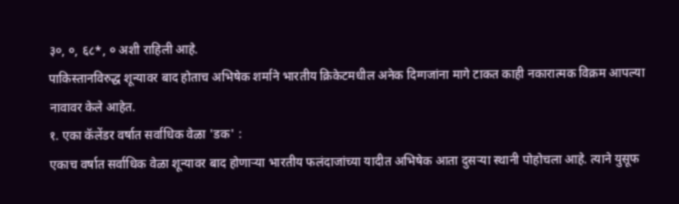३०, ०, ६८*, ० अशी राहिली आहे.
पाकिस्तानविरुद्ध शून्यावर बाद होताच अभिषेक शर्माने भारतीय क्रिकेटमधील अनेक दिग्गजांना मागे टाकत काही नकारात्मक विक्रम आपल्या नावावर केले आहेत.
१. एका कॅलेंडर वर्षात सर्वाधिक वेळा 'डक' :
एकाच वर्षात सर्वाधिक वेळा शून्यावर बाद होणाऱ्या भारतीय फलंदाजांच्या यादीत अभिषेक आता दुसऱ्या स्थानी पोहोचला आहे. त्याने युसूफ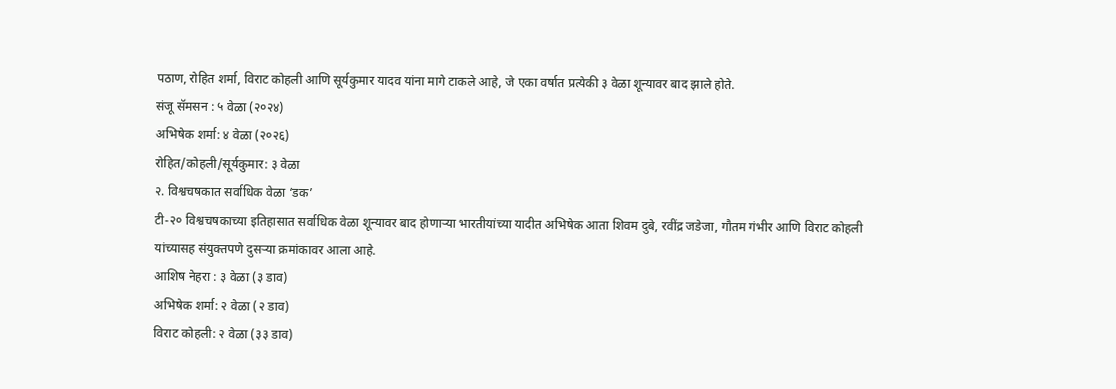पठाण, रोहित शर्मा, विराट कोहली आणि सूर्यकुमार यादव यांना मागे टाकले आहे, जे एका वर्षात प्रत्येकी ३ वेळा शून्यावर बाद झाले होते.
संजू सॅमसन : ५ वेळा (२०२४)
अभिषेक शर्मा: ४ वेळा (२०२६)
रोहित/कोहली/सूर्यकुमार: ३ वेळा
२. विश्वचषकात सर्वाधिक वेळा ‘डक’
टी-२० विश्वचषकाच्या इतिहासात सर्वाधिक वेळा शून्यावर बाद होणाऱ्या भारतीयांच्या यादीत अभिषेक आता शिवम दुबे, रवींद्र जडेजा, गौतम गंभीर आणि विराट कोहली यांच्यासह संयुक्तपणे दुसऱ्या क्रमांकावर आला आहे.
आशिष नेहरा : ३ वेळा (३ डाव)
अभिषेक शर्मा: २ वेळा (२ डाव)
विराट कोहली: २ वेळा (३३ डाव)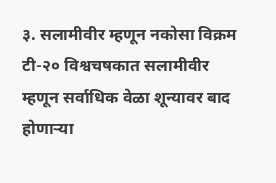३. सलामीवीर म्हणून नकोसा विक्रम
टी-२० विश्वचषकात सलामीवीर म्हणून सर्वाधिक वेळा शून्यावर बाद होणाऱ्या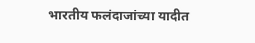भारतीय फलंदाजांच्या यादीत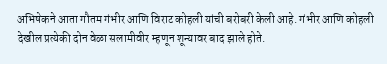अभिषेकने आता गौतम गंभीर आणि विराट कोहली यांची बरोबरी केली आहे. गंभीर आणि कोहली देखील प्रत्येकी दोन वेळा सलामीवीर म्हणून शून्यावर बाद झाले होते.